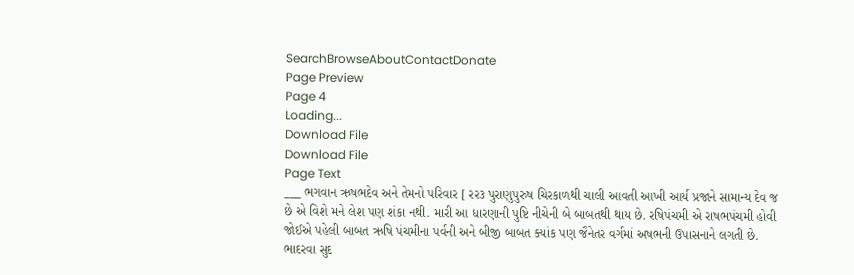SearchBrowseAboutContactDonate
Page Preview
Page 4
Loading...
Download File
Download File
Page Text
___ ભગવાન ઋષભદેવ અને તેમનો પરિવાર [ રર૩ પુરાણુપુરુષ ચિરકાળથી ચાલી આવતી આખી આર્ય પ્રજાને સામાન્ય દેવ જ છે એ વિશે મને લેશ પણ શંકા નથી. મારી આ ધારણાની પુષ્ટિ નીચેની બે બાબતથી થાય છે. રષિપંચમી એ રાષભપંચમી હોવી જોઈએ પહેલી બાબત ઋષિ પંચમીના પર્વની અને બીજી બાબત ક્યાંક પણ જૈનેતર વર્ગમાં અષભની ઉપાસનાને લગતી છે. ભાદરવા સુદ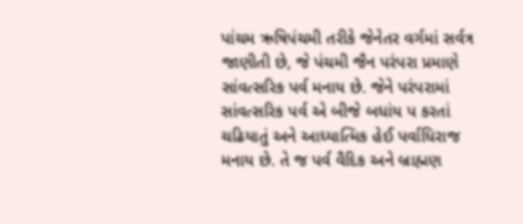પાંચમ ઋષિપંચમી તરીકે જેનેતર વર્ગમાં સર્વત્ર જાણીતી છે, જે પંચમી જૈન પરંપરા પ્રમાણે સાંવત્સરિક પર્વ મનાય છે. જેને પરંપરામાં સાંવત્સરિક પર્વ એ બીજે બધાંય પ કરતાં ચઢિયાતું અને આધ્યાત્મિક હેઈ પર્વાધિરાજ મનાય છે. તે જ પર્વ વૈદિક અને બ્રાહ્મણ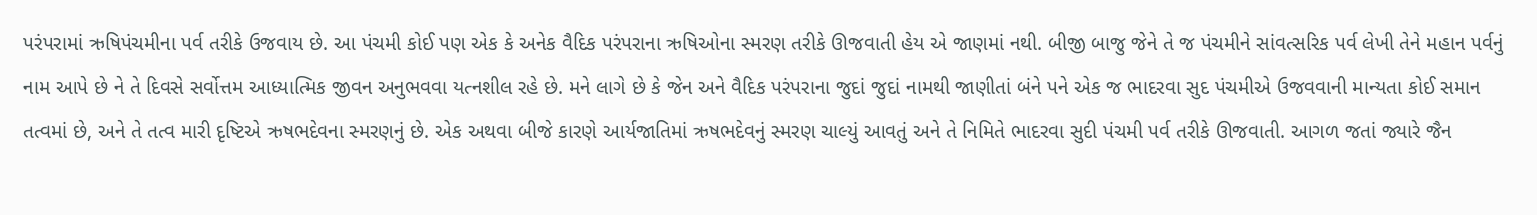પરંપરામાં ઋષિપંચમીના પર્વ તરીકે ઉજવાય છે. આ પંચમી કોઈ પણ એક કે અનેક વૈદિક પરંપરાના ઋષિઓના સ્મરણ તરીકે ઊજવાતી હેય એ જાણમાં નથી. બીજી બાજુ જેને તે જ પંચમીને સાંવત્સરિક પર્વ લેખી તેને મહાન પર્વનું નામ આપે છે ને તે દિવસે સર્વોત્તમ આધ્યાત્મિક જીવન અનુભવવા યત્નશીલ રહે છે. મને લાગે છે કે જેન અને વૈદિક પરંપરાના જુદાં જુદાં નામથી જાણીતાં બંને પને એક જ ભાદરવા સુદ પંચમીએ ઉજવવાની માન્યતા કોઈ સમાન તત્વમાં છે, અને તે તત્વ મારી દૃષ્ટિએ ઋષભદેવના સ્મરણનું છે. એક અથવા બીજે કારણે આર્યજાતિમાં ઋષભદેવનું સ્મરણ ચાલ્યું આવતું અને તે નિમિતે ભાદરવા સુદી પંચમી પર્વ તરીકે ઊજવાતી. આગળ જતાં જ્યારે જૈન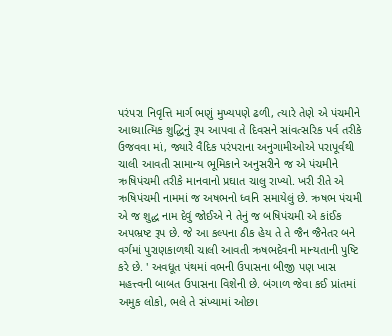પરંપરા નિવૃત્તિ માર્ગ ભણું મુખ્યપણે ઢળી, ત્યારે તેણે એ પંચમીને આધ્યાત્મિક શુદ્ધિનું રૂપ આપવા તે દિવસને સાંવત્સરિક પર્વ તરીકે ઉજવવા માં, જ્યારે વૈદિક પરંપરાના અનુગામીઓએ પરાપૂર્વથી ચાલી આવતી સામાન્ય ભૂમિકાને અનુસરીને જ એ પંચમીને ઋષિપંચમી તરીકે માનવાનો પ્રઘાત ચાલુ રાખ્યો. ખરી રીતે એ ઋષિપંચમી નામમાં જ અષભનો ધ્વનિ સમાયેલું છે. ઋષભ પંચમી એ જ શુદ્ધ નામ દેવું જોઈએ ને તેનું જ બષિપંચમી એ કાંઈક અપભ્રષ્ટ રૂપ છે. જે આ કલ્પના ઠીક હેય તે તે જૈન જૈનેતર બને વર્ગમાં પુરાણકાળથી ચાલી આવતી ઋષભદેવની માન્યતાની પુષ્ટિ કરે છે. ' અવધૂત પંથમાં વભની ઉપાસના બીજી પણ ખાસ મહત્ત્વની બાબત ઉપાસના વિશેની છે. બંગાળ જેવા કઈ પ્રાંતમાં અમુક લોકો, ભલે તે સંખ્યામાં ઓછા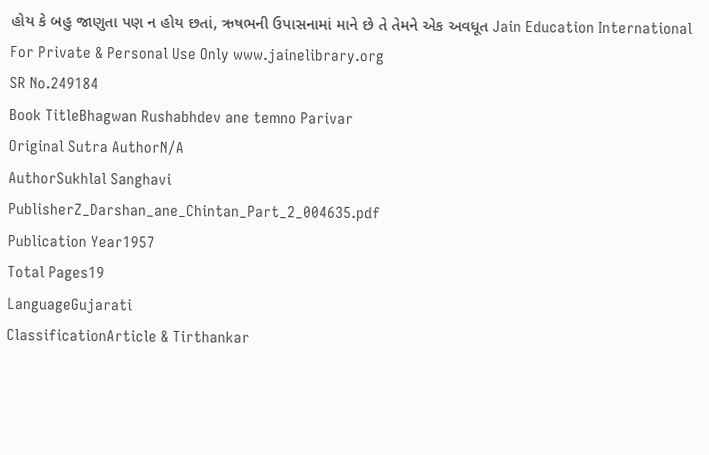હોય કે બહુ જાણુતા પણ ન હોય છતાં, ઋષભની ઉપાસનામાં માને છે તે તેમને એક અવધૂત Jain Education International For Private & Personal Use Only www.jainelibrary.org
SR No.249184
Book TitleBhagwan Rushabhdev ane temno Parivar
Original Sutra AuthorN/A
AuthorSukhlal Sanghavi
PublisherZ_Darshan_ane_Chintan_Part_2_004635.pdf
Publication Year1957
Total Pages19
LanguageGujarati
ClassificationArticle & Tirthankar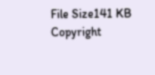File Size141 KB
Copyright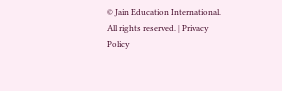© Jain Education International. All rights reserved. | Privacy Policy